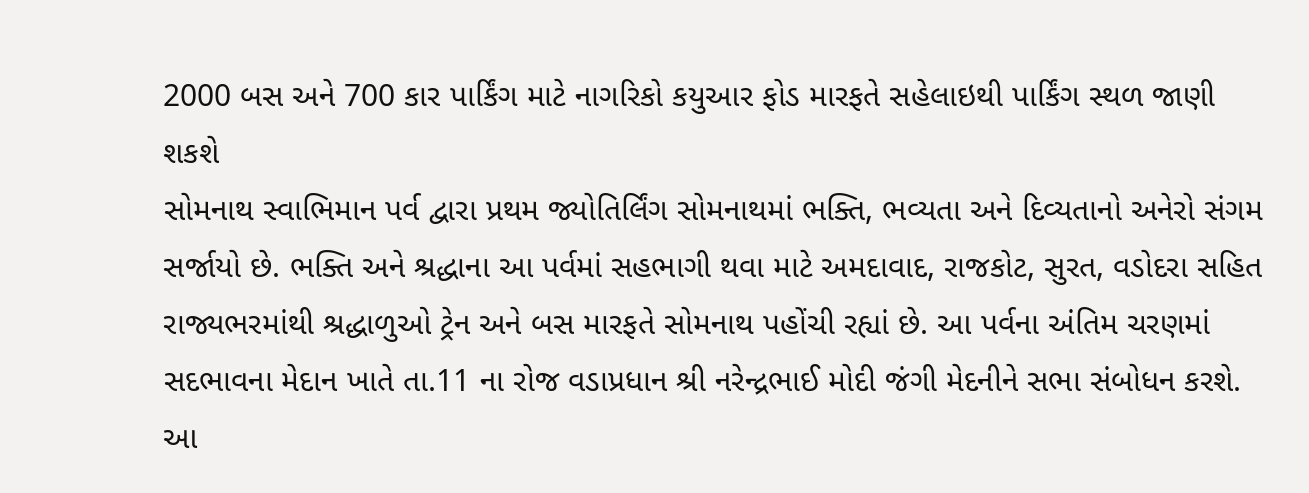2000 બસ અને 700 કાર પાર્કિંગ માટે નાગરિકો કયુઆર ફોડ મારફતે સહેલાઇથી પાર્કિંગ સ્થળ જાણી શકશે
સોમનાથ સ્વાભિમાન પર્વ દ્વારા પ્રથમ જ્યોતિર્લિંગ સોમનાથમાં ભક્તિ, ભવ્યતા અને દિવ્યતાનો અનેરો સંગમ સર્જાયો છે. ભક્તિ અને શ્રદ્ધાના આ પર્વમાં સહભાગી થવા માટે અમદાવાદ, રાજકોટ, સુરત, વડોદરા સહિત રાજ્યભરમાંથી શ્રદ્ધાળુઓ ટ્રેન અને બસ મારફતે સોમનાથ પહોંચી રહ્યાં છે. આ પર્વના અંતિમ ચરણમાં સદભાવના મેદાન ખાતે તા.11 ના રોજ વડાપ્રધાન શ્રી નરેન્દ્રભાઈ મોદી જંગી મેદનીને સભા સંબોધન કરશે.
આ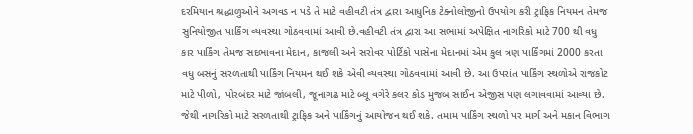દરમિયાન શ્રદ્ધાળુઓને અગવડ ન પડે તે માટે વહીવટી તંત્ર દ્વારા આધુનિક ટેક્નોલોજીનો ઉપયોગ કરી ટ્રાફિક નિયમન તેમજ સુનિયોજીત પાર્કિંગ વ્યવસ્થા ગોઠવવામાં આવી છે.વહીવટી તંત્ર દ્વારા આ સભામાં અપેક્ષિત નાગરિકો માટે 700 થી વધુ કાર પાર્કિંગ તેમજ સદભાવના મેદાન, કાજલી અને સરોવર પોર્ટિકો પાસેના મેદાનમાં એમ કુલ ત્રણ પાર્કિંગમાં 2000 કરતા વધુ બસનું સરળતાથી પાર્કિંગ નિયમન થઈ શકે એવી વ્યવસ્થા ગોઠવવામાં આવી છે. આ ઉપરાંત પાર્કિંગ સ્થળોએ રાજકોટ માટે પીળો, પોરબંદર માટે જાંબલી, જૂનાગઢ માટે બ્લૂ વગેરે કલર કોડ મુજબ સાઈન એજીસ પણ લગાવવામાં આવ્યા છે. જેથી નાગરિકો માટે સરળતાથી ટ્રાફિક અને પાર્કિંગનું આયોજન થઈ શકે. તમામ પાર્કિંગ સ્થળો પર માર્ગ અને મકાન વિભાગ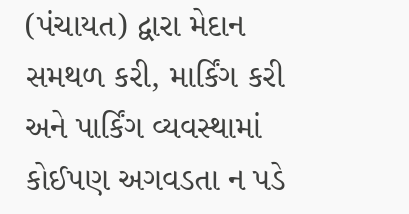(પંચાયત) દ્વારા મેદાન સમથળ કરી, માર્કિંગ કરી અને પાર્કિંગ વ્યવસ્થામાં કોઈપણ અગવડતા ન પડે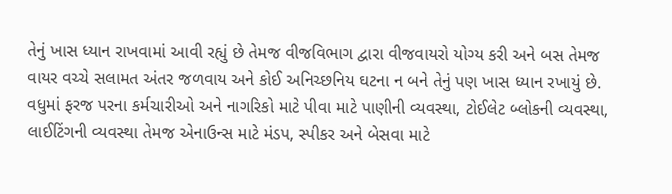તેનું ખાસ ધ્યાન રાખવામાં આવી રહ્યું છે તેમજ વીજવિભાગ દ્વારા વીજવાયરો યોગ્ય કરી અને બસ તેમજ વાયર વચ્ચે સલામત અંતર જળવાય અને કોઈ અનિચ્છનિય ઘટના ન બને તેનું પણ ખાસ ધ્યાન રખાયું છે.
વધુમાં ફરજ પરના કર્મચારીઓ અને નાગરિકો માટે પીવા માટે પાણીની વ્યવસ્થા, ટોઈલેટ બ્લોકની વ્યવસ્થા, લાઈટિંગની વ્યવસ્થા તેમજ એનાઉન્સ માટે મંડપ, સ્પીકર અને બેસવા માટે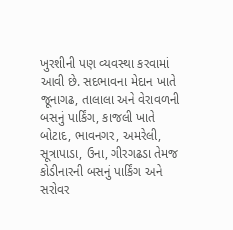ખુરશીની પણ વ્યવસ્થા કરવામાં આવી છે. સદભાવના મેદાન ખાતે જૂનાગઢ, તાલાલા અને વેરાવળની બસનું પાર્કિંગ, કાજલી ખાતે બોટાદ, ભાવનગર, અમરેલી, સૂત્રાપાડા, ઉના, ગીરગઢડા તેમજ કોડીનારની બસનું પાર્કિંગ અને સરોવર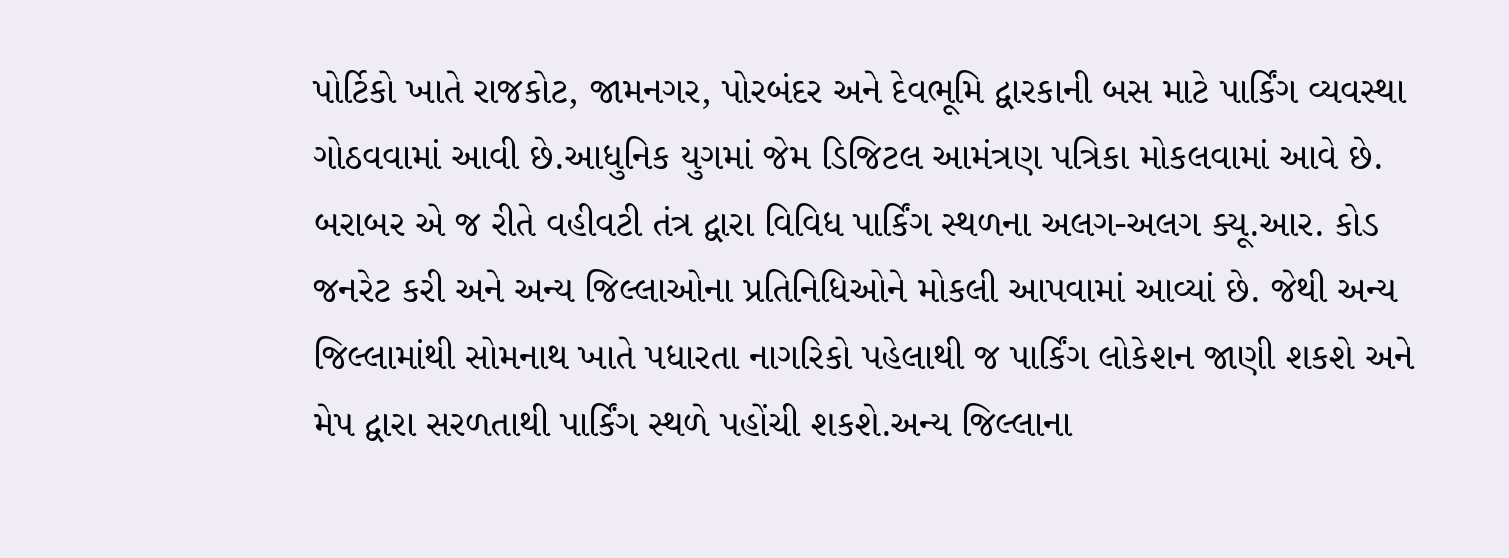પોર્ટિકો ખાતે રાજકોટ, જામનગર, પોરબંદર અને દેવભૂમિ દ્વારકાની બસ માટે પાર્કિંગ વ્યવસ્થા ગોઠવવામાં આવી છે.આધુનિક યુગમાં જેમ ડિજિટલ આમંત્રણ પત્રિકા મોકલવામાં આવે છે.
બરાબર એ જ રીતે વહીવટી તંત્ર દ્વારા વિવિધ પાર્કિંગ સ્થળના અલગ-અલગ ક્યૂ.આર. કોડ જનરેટ કરી અને અન્ય જિલ્લાઓના પ્રતિનિધિઓને મોકલી આપવામાં આવ્યાં છે. જેથી અન્ય જિલ્લામાંથી સોમનાથ ખાતે પધારતા નાગરિકો પહેલાથી જ પાર્કિંગ લોકેશન જાણી શકશે અને મેપ દ્વારા સરળતાથી પાર્કિંગ સ્થળે પહોંચી શકશે.અન્ય જિલ્લાના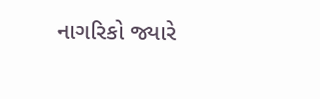નાગરિકો જ્યારે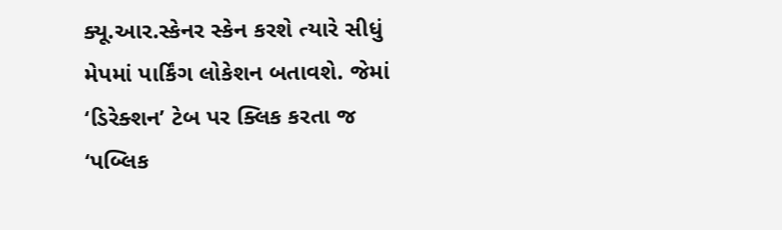ક્યૂ.આર.સ્કેનર સ્કેન કરશે ત્યારે સીધું મેપમાં પાર્કિંગ લોકેશન બતાવશે. જેમાં ‘ડિરેક્શન’ ટેબ પર ક્લિક કરતા જ ‘પબ્લિક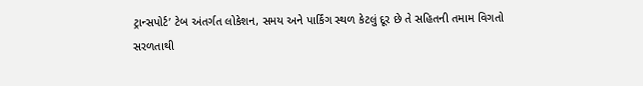ટ્રાન્સપોર્ટ’ ટેબ અંતર્ગત લોકેશન, સમય અને પાર્કિંગ સ્થળ કેટલું દૂર છે તે સહિતની તમામ વિગતો સરળતાથી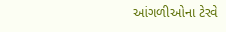આંગળીઓના ટેરવે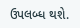ઉપલબ્ધ થશે.